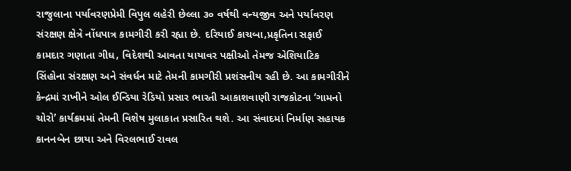રાજુલાના પર્યાવરણપ્રેમી વિપુલ લહેરી છેલ્લા ૩૦ વર્ષથી વન્યજીવ અને પર્યાવરણ સંરક્ષણ ક્ષેત્રે નોંધપાત્ર કામગીરી કરી રહ્યા છે. દરિયાઈ કાચબા,પ્રકૃતિના સફાઈ કામદાર ગણાતા ગીધ, વિદેશથી આવતા યાયાવર પક્ષીઓ તેમજ એશિયાટિક સિંહોના સંરક્ષણ અને સંવર્ધન માટે તેમની કામગીરી પ્રશંસનીય રહી છે. આ કામગીરીને કેન્દ્રમાં રાખીને ઓલ ઈન્ડિયા રેડિયો પ્રસાર ભારતી આકાશવાણી રાજકોટના ‘ગામનો ચોરો’ કાર્યક્રમમાં તેમની વિશેષ મુલાકાત પ્રસારિત થશે. આ સંવાદમાં નિર્માણ સહાયક કાનનબેન છાયા અને વિરલભાઈ રાવલ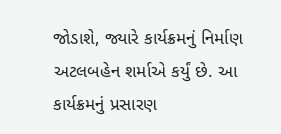જોડાશે, જ્યારે કાર્યક્રમનું નિર્માણ અટલબહેન શર્માએ કર્યું છે. આ કાર્યક્રમનું પ્રસારણ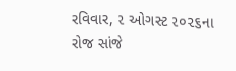રવિવાર, ૨ ઓગસ્ટ ૨૦૨૬ના રોજ સાંજે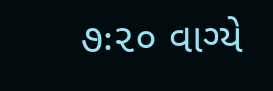૭ઃ૨૦ વાગ્યે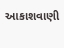આકાશવાણી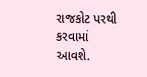રાજકોટ પરથી કરવામાં આવશે.